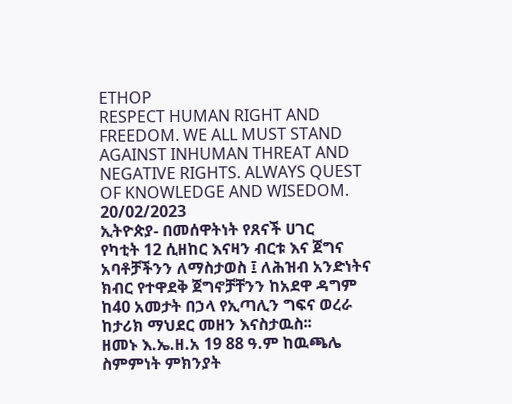ETHOP
RESPECT HUMAN RIGHT AND FREEDOM. WE ALL MUST STAND AGAINST INHUMAN THREAT AND NEGATIVE RIGHTS. ALWAYS QUEST OF KNOWLEDGE AND WISEDOM.
20/02/2023
ኢትዮጵያ- በመሰዋትነት የጸናች ሀገር
የካቲት 12 ሲዘከር እናዛን ብርቱ እና ጀግና አባቶቻችንን ለማስታወስ ፤ ለሕዝብ አንድነትና ክብር የተዋደቅ ጀግኖቻቸንን ከአደዋ ዳግም ከ40 አመታት በኃላ የኢጣሊን ግፍና ወረራ ከታሪክ ማህደር መዘን እናስታዉስ፡፡
ዘመኑ እ.ኤ.ዘ.አ 19 88 ዓ.ም ከዉጫሌ ስምምነት ምክንያት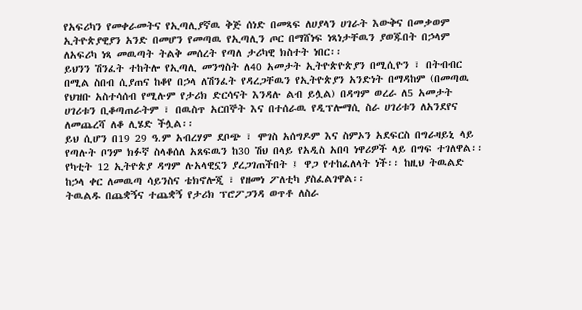የአፍሪካን የመቀራመትና የኢጣሊያኛዉ ቅጅ ሰነድ በመጻፍ ለሀያላን ሀገራት እውቅና በመቃወም ኢትዮጵያዊያን አንድ በመሆን የመጣዉ የኢጣሊን ጦር በማሸነፍ ነጻነታቸዉን ያወጁበት በኃላም ለአፍሪካ ነጻ መዉጣት ትልቅ መሰረት የጣለ ታሪካዊ ክስተት ነበር፡፡
ይህንን ሽንፈት ተከትሎ የኢጣሊ መንግስት ለ40 አመታት ኢትዮጵዮጵያን በሚሲዮን ፣ በትብብር በሚል ስበብ ሲያጠና ከቆየ በኃላ ለሽንፈት የዳረጋቸዉን የኢትዮጵያን አንድነት በማዳከም (በመጣዉ የህዝቡ አስተሳሰብ የሚሉም የታሪክ ድርሳናት እንዳሉ ልብ ይሏል) በዳግም ወረራ ለ5 አመታት ሀገሪቱን ቢቆጣጠራትም ፣ በዉስጥ አርበኞት እና በተሰራዉ የዲፕሎማሲ ስራ ሀገሪቱን ለአንደየና ለመጨረሻ ለቆ ሊሄድ ችሏል፡፡
ይህ ሲሆን በ19 29 ዓ.ም አብረሃም ደቦጭ ፣ ሞገስ አሰግዶም እና ስምኦን አደፍርስ በግራዛይኒ ላይ የጣሉት ቦንም ክፉኛ ስላቆሰለ አጸፍዉን ከ30 ሽህ በላይ የአዲስ አበባ ነዋሪዎች ላይ በግፍ ተገለዋል፡፡
የካቲት 12 ኢትዮጵያ ዳግም ሉአላዊኗን ያረጋገጠችበት ፤ ዋጋ የተከፈለላት ነች፡፡ ከዚህ ትዉልድ ከኃላ ቀር ለመዉጣ ሳይንስና ቴክኖሎጂ ፣ የዘመነ ፖለቲካ ያስፈልገዋል፡፡
ትዉልዱ በጨቋኝና ተጨቋኝ የታሪክ ፕሮፖጋንዳ ወጥቶ ለስራ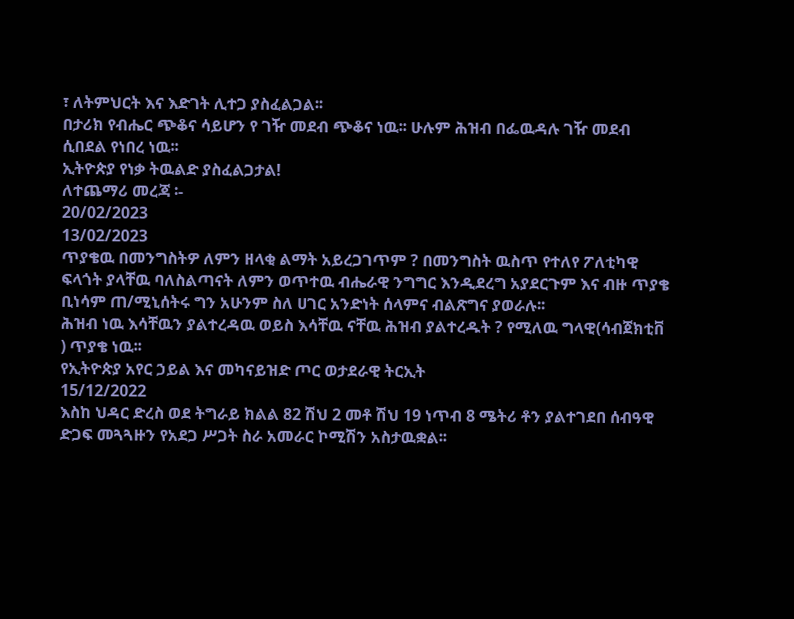፣ ለትምህርት እና እድገት ሊተጋ ያስፈልጋል፡፡
በታሪክ የብሔር ጭቆና ሳይሆን የ ገዥ መደብ ጭቆና ነዉ፡፡ ሁሉም ሕዝብ በፌዉዳሉ ገዥ መደብ ሲበደል የነበረ ነዉ፡፡
ኢትዮጵያ የነቃ ትዉልድ ያስፈልጋታል!
ለተጨማሪ መረጃ ፡-
20/02/2023
13/02/2023
ጥያቄዉ በመንግስትዎ ለምን ዘላቂ ልማት አይረጋገጥም ? በመንግስት ዉስጥ የተለየ ፖለቲካዊ ፍላጎት ያላቸዉ ባለስልጣናት ለምን ወጥተዉ ብሔራዊ ንግግር እንዲደረግ አያደርጉም እና ብዙ ጥያቄ ቢነሳም ጠ/ሚኒሰትሩ ግን አሁንም ስለ ሀገር አንድነት ሰላምና ብልጽግና ያወራሉ፡፡
ሕዝብ ነዉ እሳቸዉን ያልተረዳዉ ወይስ እሳቸዉ ናቸዉ ሕዝብ ያልተረዱት ? የሚለዉ ግላዊ(ሳብጀክቲቨ ) ጥያቄ ነዉ፡፡
የኢትዮጵያ አየር ኃይል እና መካናይዝድ ጦር ወታደራዊ ትርኢት
15/12/2022
እስከ ህዳር ድረስ ወደ ትግራይ ክልል 82 ሽህ 2 መቶ ሽህ 19 ነጥብ 8 ሜትሪ ቶን ያልተገደበ ሰብዓዊ ድጋፍ መጓጓዙን የአደጋ ሥጋት ስራ አመራር ኮሚሽን አስታዉቋል፡፡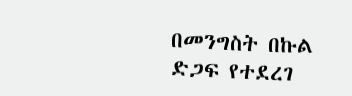በመንግስት በኩል ድጋፍ የተደረገ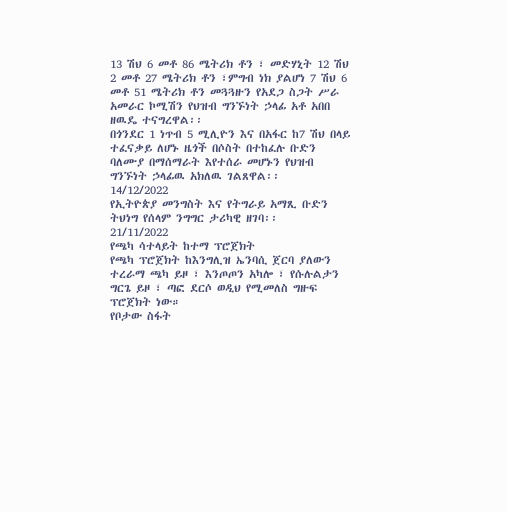13 ሽህ 6 መቶ 86 ሜትሪክ ቶን ፣ መድሃኒት 12 ሽህ 2 መቶ 27 ሜትሪክ ቶን ፣ምግብ ነክ ያልሆነ 7 ሽህ 6 መቶ 51 ሜትሪክ ቶን መጓጓዙን የአደጋ ስጋት ሥራ አመራር ኮሚሽን የህዝብ ግንኙነት ኃላፊ አቶ አበበ ዘዉዴ ተናግረዋል፡፡
በጎንደር 1 ነጥብ 5 ሚሊዮን እና በአፋር ከ7 ሽህ በላይ ተፈናቃይ ለሆኑ ዜጎች በሶስት በተከፈሉ ቡድን ባለሙያ በማሰማራት እየተሰራ መሆኑን የህዝብ ግንኙነት ኃላፊዉ አክለዉ ገልጸዋል፡፡
14/12/2022
የኢትዮጵያ መንግስት እና የትግራይ አማጺ ቡድን ትህነግ የሰላም ንግግር ታሪካዊ ዘገባ፡፡
21/11/2022
የጫካ ሳተላይት ከተማ ፕሮጀክት
የጫካ ፕሮጀክት ከእንግሊዝ ኤንባሲ ጀርባ ያለውን ተረራማ ጫካ ይዞ ፣ እንጦጦን አካሎ ፣ የሱሉልታን ግርጌ ይዞ ፣ ጣፎ ደርሶ ወዲህ የሚመለስ ግዙፍ ፕሮጀክት ነው።
የቦታው ስፋት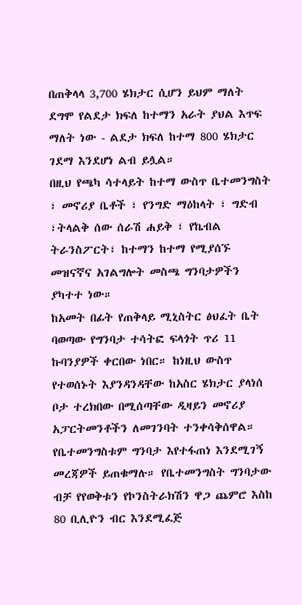በጠቅላላ 3,700 ሄክታር ሲሆን ይህም ማለት ደግሞ የልደታ ክፍለ ከተማን አራት ያህል እጥፍ ማለት ነው - ልደታ ክፍለ ከተማ 800 ሄክታር ገደማ እንደሆነ ልብ ይሏል።
በዚህ የጫካ ሳተላይት ከተማ ውስጥ ቤተመንግስት ፣ መኖሪያ ቤቶች ፣ የንግድ ማዕከላት ፣ ግድብ ፣ትላልቅ ሰው ሰራሽ ሐይቅ ፣ የኬብል ትራንስፖርት፣ ከተማን ከተማ የሚያሰኙ መዝናኛና አገልግሎት መስጫ ግንባታዎችን ያካተተ ነው።
ከአመት በፊት የጠቅላይ ሚኒስትር ፅህፈት ቤት ባወጣው የግንባታ ተሳትፎ ፍላጎት ጥሪ 11 ኩባንያዎች ቀርበው ነበር። ከነዚህ ውስጥ የተወሰኑት እያንዳንዳቸው ከአስር ሄክታር ያላነሰ ቦታ ተረክበው በሚሰጣቸው ዲዛይን መኖሪያ አፓርትመንቶችን ለመገንባት ተንቀሳቅሰዋል።
የቤተመንግስቱም ግንባታ እየተፋጠነ እንደሚገኝ መረጃዎች ይጠቁማሉ። የቤተመንግስት ግንባታው ብቻ የየወቅቱን የኮንስትራክሽን ዋጋ ጨምሮ እስከ 80 ቢሊዮን ብር እንደሚፈጅ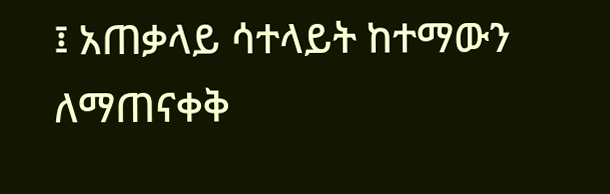፤ አጠቃላይ ሳተላይት ከተማውን ለማጠናቀቅ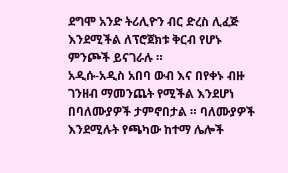ደግሞ አንድ ትሪሊዮን ብር ድረስ ሊፈጅ እንደሚችል ለፕሮጀክቱ ቅርብ የሆኑ ምንጮች ይናገራሉ ።
አዲሱ-አዲስ አበባ ውብ እና በየቀኑ ብዙ ገንዘብ ማመንጨት የሚችል እንደሆነ በባለሙያዎች ታምኖበታል ። ባለሙያዎች እንደሚሉት የጫካው ከተማ ሌሎች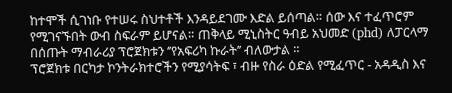ከተሞች ሲገነቡ የተሠሩ ስህተቶች እንዳይደገሙ እድል ይሰጣል። ሰው እና ተፈጥሮም የሚገናኙበት ውብ ስፍራም ይሆናል። ጠቅላይ ሚኒስትር ዓብይ አህመድ (phd) ለፓርላማ በሰጡት ማብራሪያ ፕሮጀክቱን ‘’የአፍሪካ ኩራት’’ ብለውታል ።
ፕሮጀክቱ በርካታ ኮንትራክተሮችን የሚያሳትፍ ፣ ብዙ የስራ ዕድል የሚፈጥር - አዳዲስ እና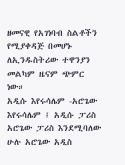ዘመናዊ የአገነባብ ስልቶችን የሚያቀዳጅ በመሆኑ ለኢንዱስትሪው ተዋንያን መልካም ዜናም ጭምር ነው።
አዲሱ እየሩሳሌም -አሮጌው እየሩሳሌም ፤ አዲሱ ፓሪስ አሮጌው ፓሪስ እንደሚባለው ሁሉ አሮጌው አዲስ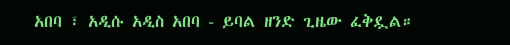አበባ ፣ አዲሱ አዲስ አበባ - ይባል ዘንድ ጊዜው ፈቅዷል።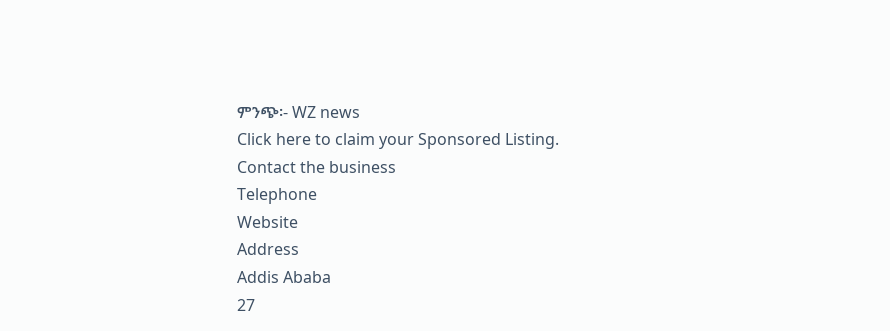ምንጭ፡- WZ news
Click here to claim your Sponsored Listing.
Contact the business
Telephone
Website
Address
Addis Ababa
27